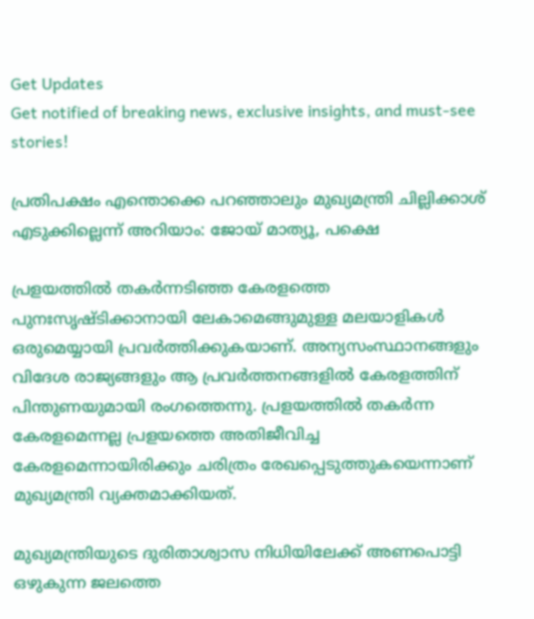Get Updates
Get notified of breaking news, exclusive insights, and must-see stories!

പ്രതിപക്ഷം എന്തൊക്കെ പറഞ്ഞാലും മുഖ്യമന്ത്രി ചില്ലിക്കാശ് എടുക്കില്ലെന്ന് അറിയാം: ജോയ് മാത്യൂ, പക്ഷെ

പ്രളയത്തില്‍ തകര്‍ന്നടിഞ്ഞ കേരളത്തെ പുനഃസൃഷ്ടിക്കാനായി ലേകാമെങ്ങുമുള്ള മലയാളികള്‍ ഒരുമെയ്യായി പ്രവര്‍ത്തിക്കുകയാണ്. അന്യസംസ്ഥാനങ്ങളും വിദേശ രാജ്യങ്ങളും ആ പ്രവര്‍ത്തനങ്ങളില്‍ കേരളത്തിന് പിന്തുണയുമായി രംഗത്തെന്നു. പ്രളയത്തില്‍ തകര്‍ന്ന കേരളമെന്നല്ല പ്രളയത്തെ അതിജീവിച്ച കേരളമെന്നായിരിക്കും ചരിത്രം രേഖപ്പെടുത്തുകയെന്നാണ് മുഖ്യമന്ത്രി വ്യക്തമാക്കിയത്.

മുഖ്യമന്ത്രിയുടെ ദുരിതാശ്വാസ നിധിയിലേക്ക് അണപൊട്ടി ഒഴുകുന്ന ജലത്തെ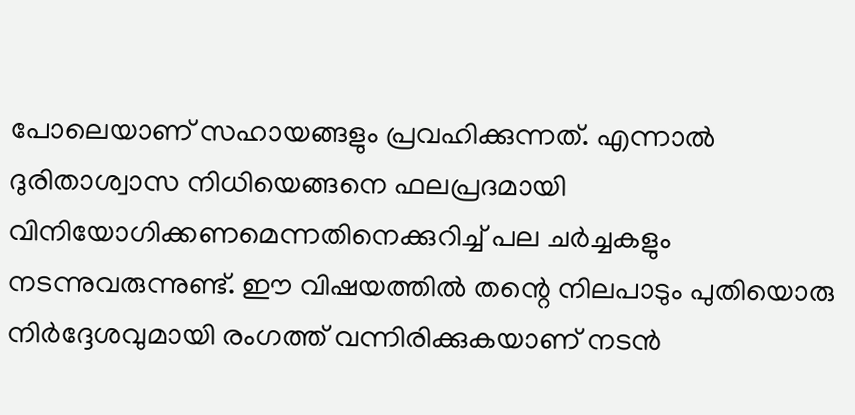പോലെയാണ് സഹായങ്ങളും പ്രവഹിക്കുന്നത്. എന്നാല്‍ ദുരിതാശ്വാസ നിധിയെങ്ങനെ ഫലപ്രദമായി വിനിയോഗിക്കണമെന്നതിനെക്കുറിച്ച് പല ചര്‍ച്ചകളും നടന്നുവരുന്നുണ്ട്. ഈ വിഷയത്തില്‍ തന്റെ നിലപാടും പുതിയൊരു നിര്‍ദ്ദേശവുമായി രംഗത്ത് വന്നിരിക്കുകയാണ് നടന്‍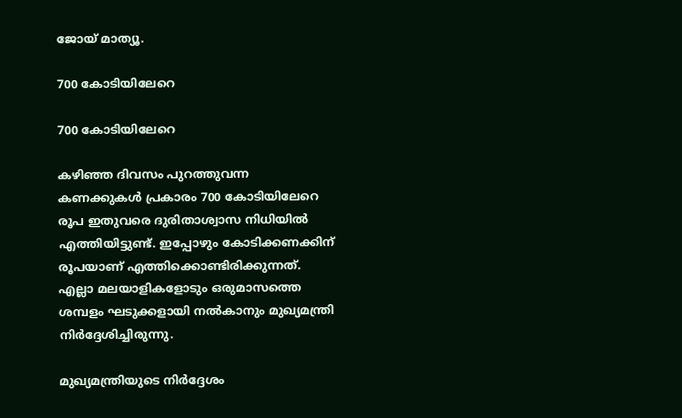ജോയ് മാത്യൂ.

700 കോടിയിലേറെ

700 കോടിയിലേറെ

കഴിഞ്ഞ ദിവസം പുറത്തുവന്ന കണക്കുകള്‍ പ്രകാരം 700 കോടിയിലേറെ രൂപ ഇതുവരെ ദുരിതാശ്വാസ നിധിയില്‍ എത്തിയിട്ടുണ്ട്. ഇപ്പോഴും കോടിക്കണക്കിന് രൂപയാണ് എത്തിക്കൊണ്ടിരിക്കുന്നത്. എല്ലാ മലയാളികളോടും ഒരുമാസത്തെ ശമ്പളം ഘടുക്കളായി നല്‍കാനും മുഖ്യമന്ത്രി നിര്‍ദ്ദേശിച്ചിരുന്നു.

മുഖ്യമന്ത്രിയുടെ നിര്‍ദ്ദേശം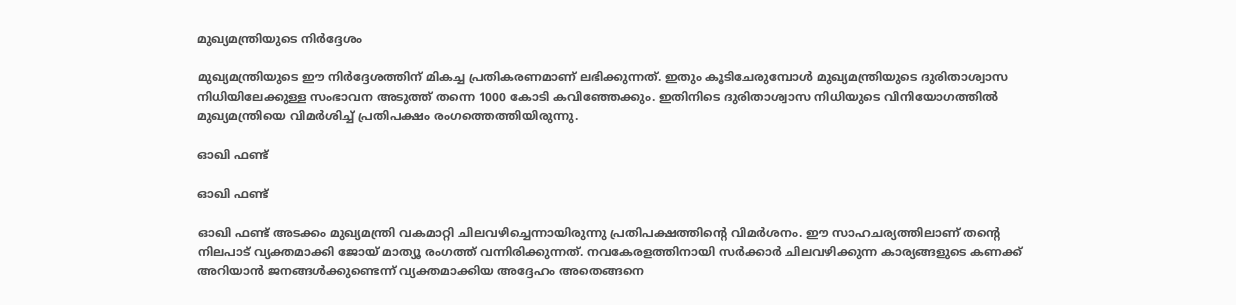മുഖ്യമന്ത്രിയുടെ നിര്‍ദ്ദേശം

മുഖ്യമന്ത്രിയുടെ ഈ നിര്‍ദ്ദേശത്തിന് മികച്ച പ്രതികരണമാണ് ലഭിക്കുന്നത്. ഇതും കൂടിചേരുമ്പോള്‍ മുഖ്യമന്ത്രിയുടെ ദുരിതാശ്വാസ നിധിയിലേക്കുള്ള സംഭാവന അടുത്ത് തന്നെ 1000 കോടി കവിഞ്ഞേക്കും. ഇതിനിടെ ദുരിതാശ്വാസ നിധിയുടെ വിനിയോഗത്തില്‍ മുഖ്യമന്ത്രിയെ വിമര്‍ശിച്ച് പ്രതിപക്ഷം രംഗത്തെത്തിയിരുന്നു.

ഓഖി ഫണ്ട്

ഓഖി ഫണ്ട്

ഓഖി ഫണ്ട് അടക്കം മുഖ്യമന്ത്രി വകമാറ്റി ചിലവഴിച്ചെന്നായിരുന്നു പ്രതിപക്ഷത്തിന്റെ വിമര്‍ശനം. ഈ സാഹചര്യത്തിലാണ് തന്റെ നിലപാട് വ്യക്തമാക്കി ജോയ് മാത്യൂ രംഗത്ത് വന്നിരിക്കുന്നത്. നവകേരളത്തിനായി സര്‍ക്കാര്‍ ചിലവഴിക്കുന്ന കാര്യങ്ങളുടെ കണക്ക് അറിയാന്‍ ജനങ്ങള്‍ക്കുണ്ടെന്ന് വ്യക്തമാക്കിയ അദ്ദേഹം അതെങ്ങനെ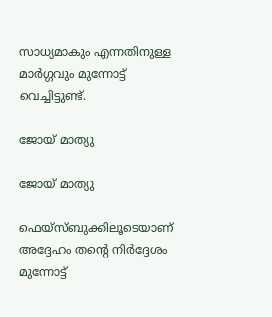സാധ്യമാകും എന്നതിനുള്ള മാര്‍ഗ്ഗവും മുന്നോട്ട് വെച്ചിട്ടുണ്ട്.

ജോയ് മാത്യു

ജോയ് മാത്യു

ഫെയ്‌സ്ബുക്കിലൂടെയാണ് അദ്ദേഹം തന്റെ നിര്‍ദ്ദേശം മുന്നോട്ട്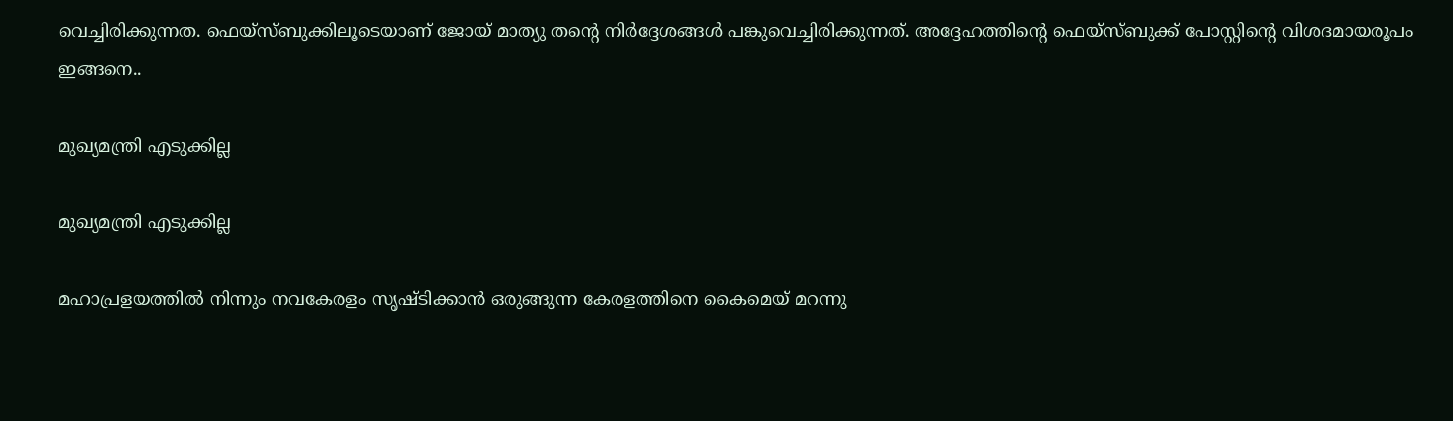വെച്ചിരിക്കുന്നത. ഫെയ്‌സ്ബുക്കിലൂടെയാണ് ജോയ് മാത്യു തന്റെ നിര്‍ദ്ദേശങ്ങള്‍ പങ്കുവെച്ചിരിക്കുന്നത്. അദ്ദേഹത്തിന്റെ ഫെയ്‌സ്ബുക്ക് പോസ്റ്റിന്റെ വിശദമായരൂപം ഇങ്ങനെ..

മുഖ്യമന്ത്രി എടുക്കില്ല

മുഖ്യമന്ത്രി എടുക്കില്ല

മഹാപ്രളയത്തില്‍ നിന്നും നവകേരളം സൃഷ്ടിക്കാന്‍ ഒരുങ്ങുന്ന കേരളത്തിനെ കൈമെയ് മറന്നു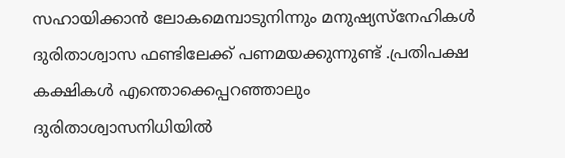സഹായിക്കാന്‍ ലോകമെമ്പാടുനിന്നും മനുഷ്യസ്‌നേഹികള്‍ ദുരിതാശ്വാസ ഫണ്ടിലേക്ക് പണമയക്കുന്നുണ്ട് .പ്രതിപക്ഷ കക്ഷികള്‍ എന്തൊക്കെപ്പറഞ്ഞാലും ദുരിതാശ്വാസനിധിയില്‍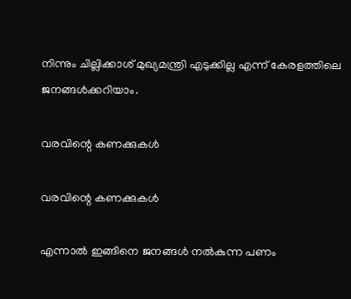നിന്നും ചില്ലിക്കാശ് മുഖ്യമന്ത്രി എടുക്കില്ല എന്ന് കേരളത്തിലെ ജനങ്ങള്‍ക്കറിയാം.

വരവിന്റെ കണക്കുകള്‍

വരവിന്റെ കണക്കുകള്‍

എന്നാല്‍ ഇങ്ങിനെ ജനങ്ങള്‍ നല്‍കുന്ന പണം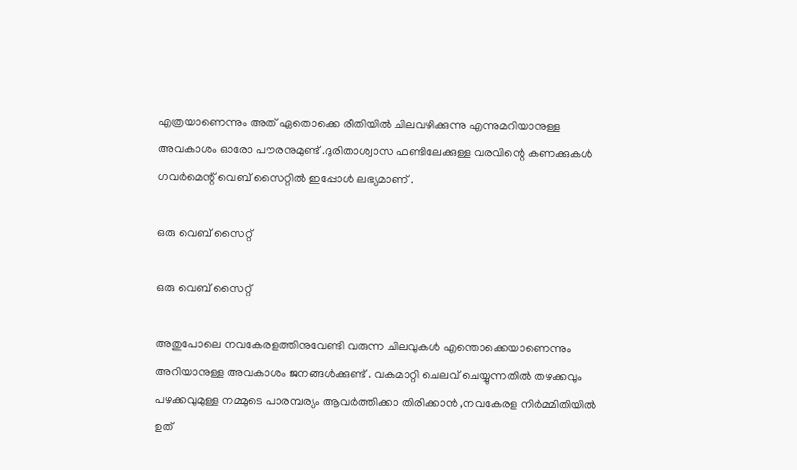എത്രയാണെന്നും അത് ഏതൊക്കെ രീതിയില്‍ ചിലവഴിക്കുന്നു എന്നുമറിയാനുള്ള അവകാശം ഓരോ പൗരനുമുണ്ട് .ദുരിതാശ്വാസ ഫണ്ടിലേക്കുള്ള വരവിന്റെ കണക്കുകള്‍ ഗവര്‍മെന്റ് വെബ് സൈറ്റില്‍ ഇപ്പോള്‍ ലഭ്യമാണ് .

ഒരു വെബ് സൈറ്റ്

ഒരു വെബ് സൈറ്റ്

അതുപോലെ നവകേരളത്തിനുവേണ്ടി വരുന്ന ചിലവുകള്‍ എന്തൊക്കെയാണെന്നും അറിയാനുള്ള അവകാശം ജനങ്ങള്‍ക്കുണ്ട് . വകമാറ്റി ചെലവ് ചെയ്യുന്നതില്‍ തഴക്കവും പഴക്കവുമുള്ള നമ്മുടെ പാരമ്പര്യം ആവര്‍ത്തിക്കാ തിരിക്കാന്‍ ,നവകേരള നിര്‍മ്മിതിയില്‍ ഉത്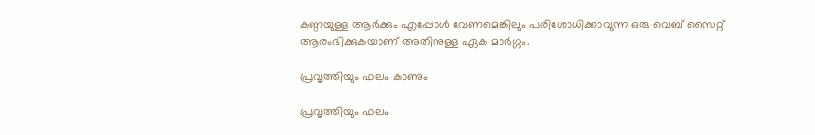കണ്ഠയുള്ള ആര്‍ക്കും എപ്പോള്‍ വേണമെങ്കിലും പരിശോധിക്കാവുന്ന ഒരു വെബ് സൈറ്റ് ആരംഭിക്കുകയാണ് അതിനുള്ള ഏക മാര്‍ഗ്ഗം.

പ്രവൃത്തിയും ഫലം കാണും

പ്രവൃത്തിയും ഫലം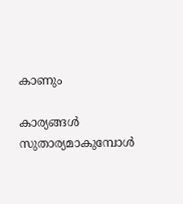കാണും

കാര്യങ്ങള്‍ സുതാര്യമാകുമ്പോള്‍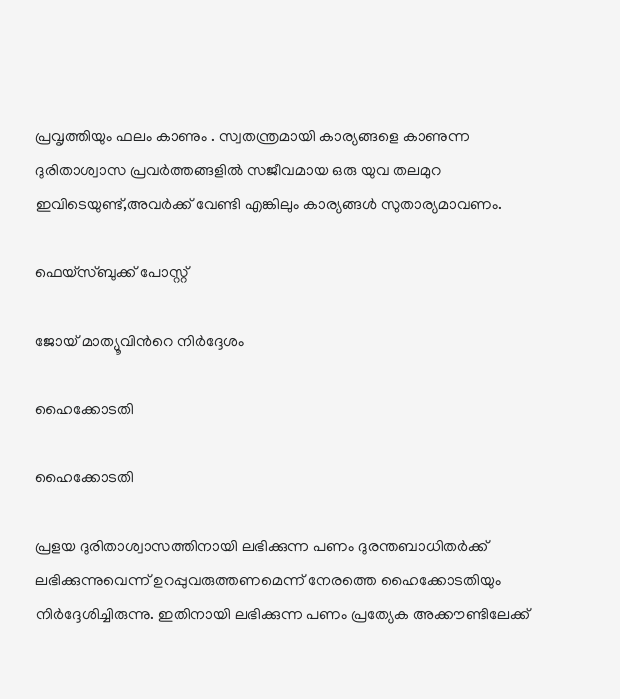പ്രവൃത്തിയും ഫലം കാണും . സ്വതന്ത്രമായി കാര്യങ്ങളെ കാണുന്ന ദുരിതാശ്വാസ പ്രവര്‍ത്തങ്ങളില്‍ സജീവമായ ഒരു യുവ തലമുറ ഇവിടെയുണ്ട്,അവര്‍ക്ക് വേണ്ടി എങ്കിലും കാര്യങ്ങള്‍ സുതാര്യമാവണം.

ഫെയ്സ്ബുക്ക് പോസ്റ്റ്

ജോയ് മാത്യൂവിന്‍റെ നിര്‍ദ്ദേശം

ഹൈക്കോടതി

ഹൈക്കോടതി

പ്രളയ ദുരിതാശ്വാസത്തിനായി ലഭിക്കുന്ന പണം ദുരന്തബാധിതര്‍ക്ക് ലഭിക്കുന്നുവെന്ന് ഉറപ്പുവരുത്തണമെന്ന് നേരത്തെ ഹൈക്കോടതിയും നിര്‍ദ്ദേശിച്ചിരുന്നു. ഇതിനായി ലഭിക്കുന്ന പണം പ്രത്യേക അക്കൗണ്ടിലേക്ക്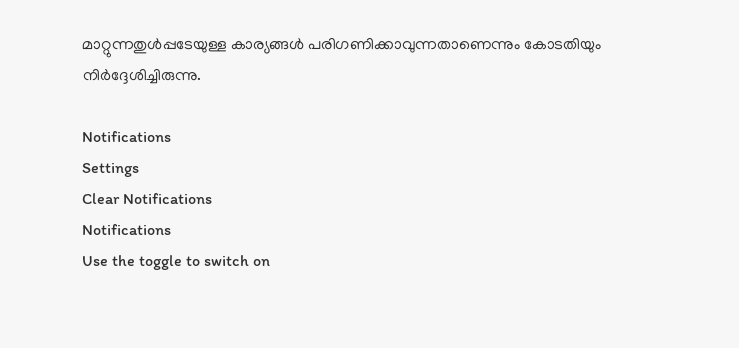മാറ്റുന്നതുള്‍പ്പടേയുള്ള കാര്യങ്ങള്‍ പരിഗണിക്കാവുന്നതാണെന്നും കോടതിയും നിര്‍ദ്ദേശിച്ചിരുന്നു.

Notifications
Settings
Clear Notifications
Notifications
Use the toggle to switch on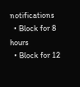notifications
  • Block for 8 hours
  • Block for 12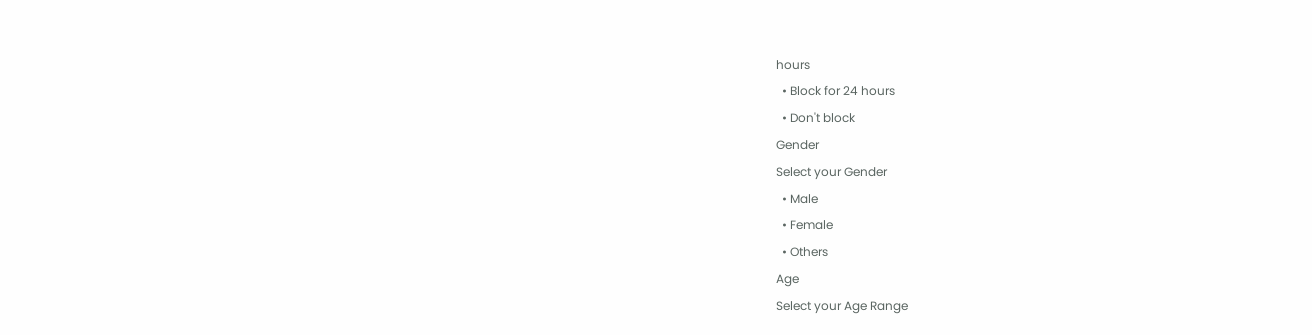hours
  • Block for 24 hours
  • Don't block
Gender
Select your Gender
  • Male
  • Female
  • Others
Age
Select your Age Range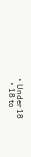• Under 18
  • 18 to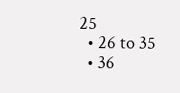25
  • 26 to 35
  • 36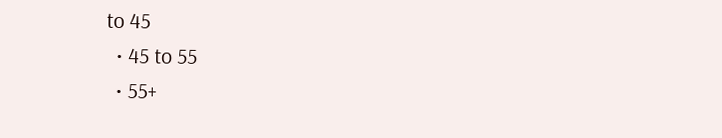to 45
  • 45 to 55
  • 55+